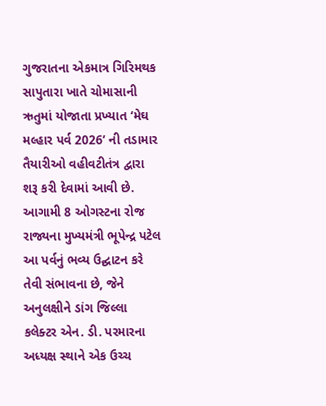ગુજરાતના એકમાત્ર ગિરિમથક સાપુતારા ખાતે ચોમાસાની ઋતુમાં યોજાતા પ્રખ્યાત ‘મેઘ મલ્હાર પર્વ 2026’ ની તડામાર તૈયારીઓ વહીવટીતંત્ર દ્વારા શરૂ કરી દેવામાં આવી છે. આગામી 8 ઓગસ્ટના રોજ રાજ્યના મુખ્યમંત્રી ભૂપેન્દ્ર પટેલ આ પર્વનું ભવ્ય ઉદ્ઘાટન કરે તેવી સંભાવના છે, જેને અનુલક્ષીને ડાંગ જિલ્લા કલેક્ટર એન. ડી. પરમારના અધ્યક્ષ સ્થાને એક ઉચ્ચ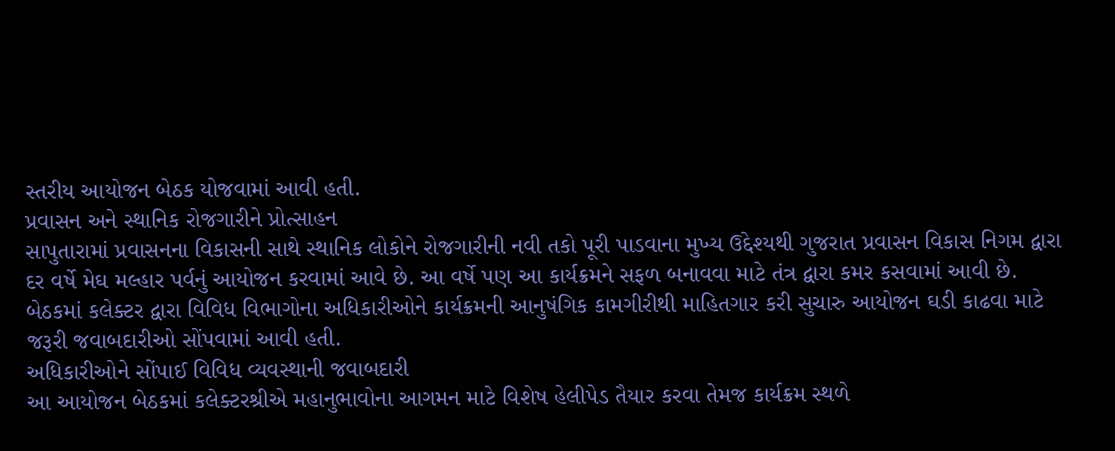સ્તરીય આયોજન બેઠક યોજવામાં આવી હતી.
પ્રવાસન અને સ્થાનિક રોજગારીને પ્રોત્સાહન
સાપુતારામાં પ્રવાસનના વિકાસની સાથે સ્થાનિક લોકોને રોજગારીની નવી તકો પૂરી પાડવાના મુખ્ય ઉદ્દેશ્યથી ગુજરાત પ્રવાસન વિકાસ નિગમ દ્વારા દર વર્ષે મેઘ મલ્હાર પર્વનું આયોજન કરવામાં આવે છે. આ વર્ષે પણ આ કાર્યક્રમને સફળ બનાવવા માટે તંત્ર દ્વારા કમર કસવામાં આવી છે. બેઠકમાં કલેક્ટર દ્વારા વિવિધ વિભાગોના અધિકારીઓને કાર્યક્રમની આનુષંગિક કામગીરીથી માહિતગાર કરી સુચારુ આયોજન ઘડી કાઢવા માટે જરૂરી જવાબદારીઓ સોંપવામાં આવી હતી.
અધિકારીઓને સોંપાઈ વિવિધ વ્યવસ્થાની જવાબદારી
આ આયોજન બેઠકમાં કલેક્ટરશ્રીએ મહાનુભાવોના આગમન માટે વિશેષ હેલીપેડ તૈયાર કરવા તેમજ કાર્યક્રમ સ્થળે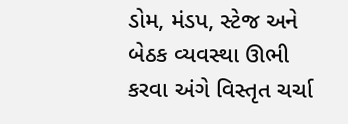ડોમ, મંડપ, સ્ટેજ અને બેઠક વ્યવસ્થા ઊભી કરવા અંગે વિસ્તૃત ચર્ચા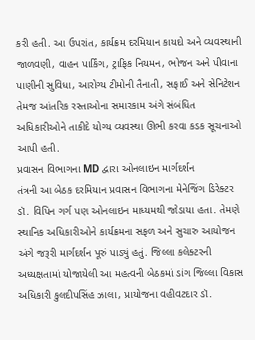કરી હતી. આ ઉપરાંત, કાર્યક્રમ દરમિયાન કાયદો અને વ્યવસ્થાની જાળવણી, વાહન પાર્કિંગ, ટ્રાફિક નિયમન, ભોજન અને પીવાના પાણીની સુવિધા, આરોગ્ય ટીમોની તૈનાતી, સફાઈ અને સેનિટેશન તેમજ આંતરિક રસ્તાઓના સમારકામ અંગે સંબંધિત અધિકારીઓને તાકીદે યોગ્ય વ્યવસ્થા ઊભી કરવા કડક સૂચનાઓ આપી હતી.
પ્રવાસન વિભાગના MD દ્વારા ઓનલાઇન માર્ગદર્શન
તંત્રની આ બેઠક દરમિયાન પ્રવાસન વિભાગના મેનેજિંગ ડિરેક્ટર ડૉ. વિપિન ગર્ગ પણ ઓનલાઇન માધ્યમથી જોડાયા હતા. તેમણે સ્થાનિક અધિકારીઓને કાર્યક્રમના સફળ અને સુચારુ આયોજન અંગે જરૂરી માર્ગદર્શન પૂરું પાડ્યું હતું. જિલ્લા કલેક્ટરની અધ્યક્ષતામાં યોજાયેલી આ મહત્વની બેઠકમાં ડાંગ જિલ્લા વિકાસ અધિકારી કુલદીપસિંહ ઝાલા, પ્રાયોજના વહીવટદાર ડૉ.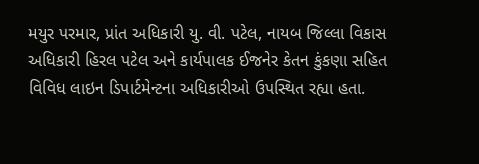મયુર પરમાર, પ્રાંત અધિકારી યુ. વી. પટેલ, નાયબ જિલ્લા વિકાસ અધિકારી હિરલ પટેલ અને કાર્યપાલક ઈજનેર કેતન કુંકણા સહિત વિવિધ લાઇન ડિપાર્ટમેન્ટના અધિકારીઓ ઉપસ્થિત રહ્યા હતા.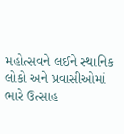મહોત્સવને લઈને સ્થાનિક લોકો અને પ્રવાસીઓમાં ભારે ઉત્સાહ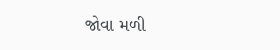જોવા મળી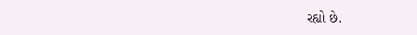રહ્યો છે.